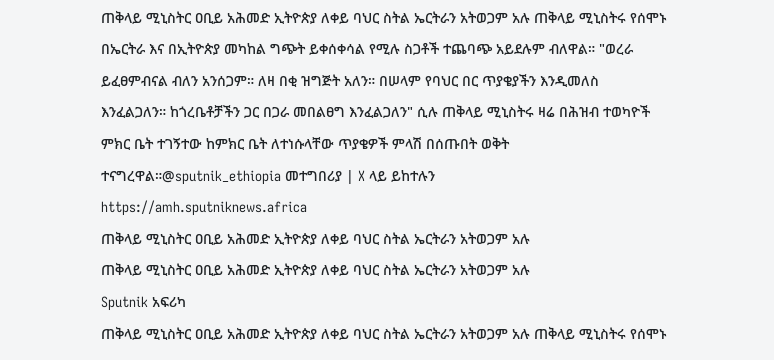ጠቅላይ ሚኒስትር ዐቢይ አሕመድ ኢትዮጵያ ለቀይ ባህር ስትል ኤርትራን አትወጋም አሉ ጠቅላይ ሚኒስትሩ የሰሞኑ በኤርትራ እና በኢትዮጵያ መካከል ግጭት ይቀሰቀሳል የሚሉ ስጋቶች ተጨባጭ አይደሉም ብለዋል። "ወረራ ይፈፀምብናል ብለን አንሰጋም። ለዛ በቂ ዝግጅት አለን። በሠላም የባህር በር ጥያቄያችን እንዲመለስ እንፈልጋለን። ከጎረቤቶቻችን ጋር በጋራ መበልፀግ እንፈልጋለን" ሲሉ ጠቅላይ ሚኒስትሩ ዛሬ በሕዝብ ተወካዮች ምክር ቤት ተገኝተው ከምክር ቤት ለተነሱላቸው ጥያቄዎች ምላሽ በሰጡበት ወቅት ተናግረዋል።@sputnik_ethiopia መተግበሪያ | X ላይ ይከተሉን
https://amh.sputniknews.africa
ጠቅላይ ሚኒስትር ዐቢይ አሕመድ ኢትዮጵያ ለቀይ ባህር ስትል ኤርትራን አትወጋም አሉ
ጠቅላይ ሚኒስትር ዐቢይ አሕመድ ኢትዮጵያ ለቀይ ባህር ስትል ኤርትራን አትወጋም አሉ
Sputnik አፍሪካ
ጠቅላይ ሚኒስትር ዐቢይ አሕመድ ኢትዮጵያ ለቀይ ባህር ስትል ኤርትራን አትወጋም አሉ ጠቅላይ ሚኒስትሩ የሰሞኑ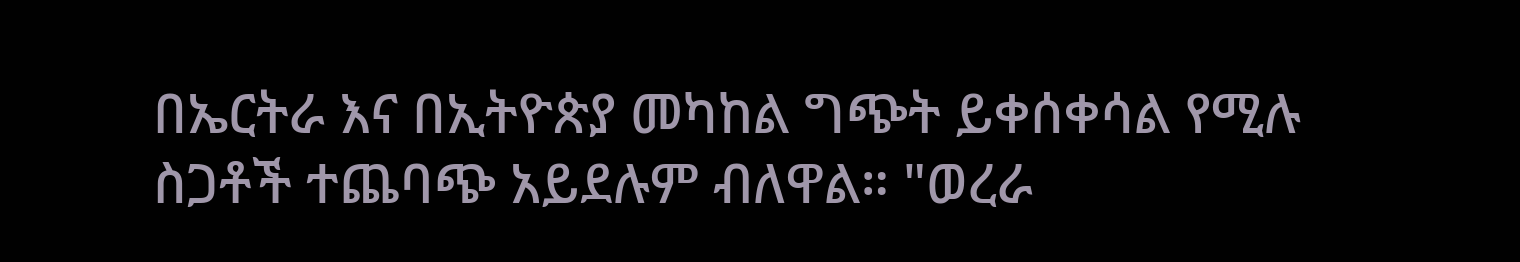በኤርትራ እና በኢትዮጵያ መካከል ግጭት ይቀሰቀሳል የሚሉ ስጋቶች ተጨባጭ አይደሉም ብለዋል። "ወረራ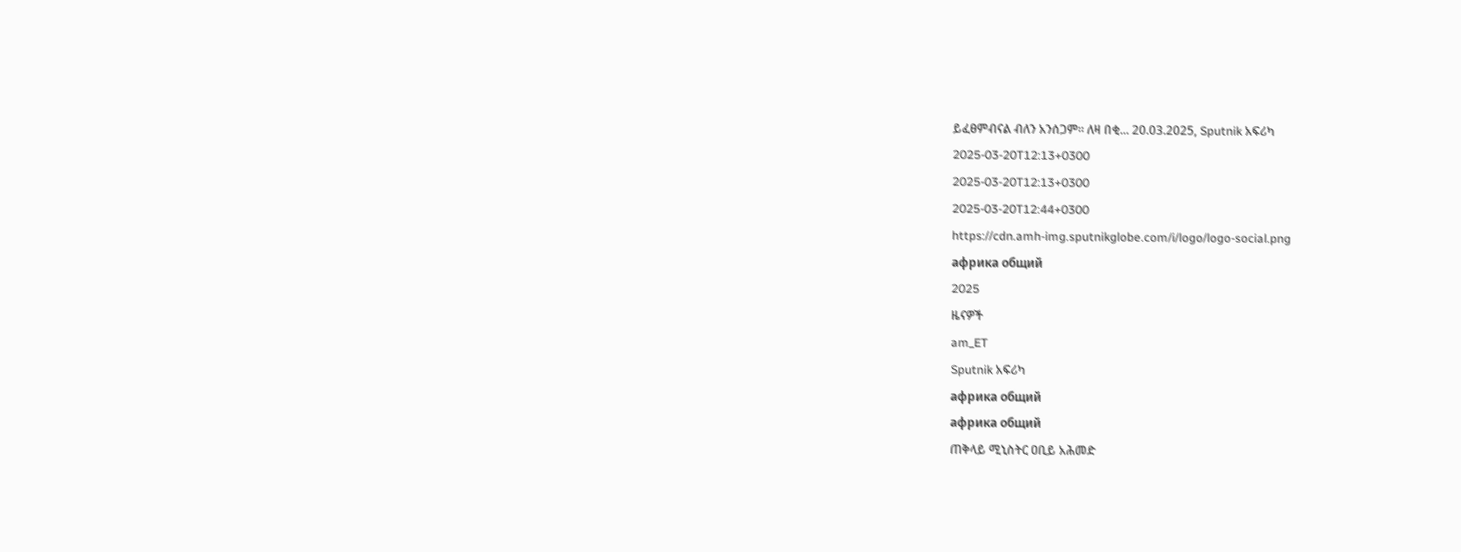ይፈፀምብናል ብለን አንሰጋም። ለዛ በቂ... 20.03.2025, Sputnik አፍሪካ
2025-03-20T12:13+0300
2025-03-20T12:13+0300
2025-03-20T12:44+0300
https://cdn.amh-img.sputnikglobe.com/i/logo/logo-social.png
африка общий
2025
ዜናዎች
am_ET
Sputnik አፍሪካ
африка общий
африка общий
ጠቅላይ ሚኒስትር ዐቢይ አሕመድ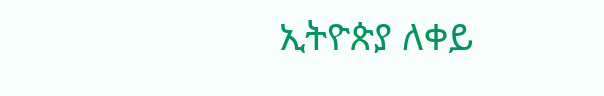ኢትዮጵያ ለቀይ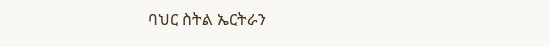ባህር ስትል ኤርትራን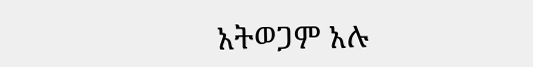አትወጋም አሉ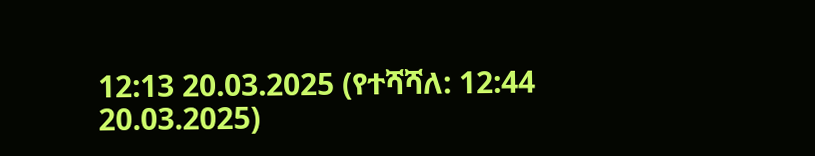12:13 20.03.2025 (የተሻሻለ: 12:44 20.03.2025)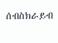ሰብስክራይብ